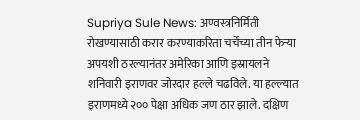Supriya Sule News: अण्वस्त्रनिर्मिती रोखण्यासाठी करार करण्याकरिता चर्चेच्या तीन फेऱ्या अपयशी ठरल्यानंतर अमेरिका आणि इस्रायलने शनिवारी इराणवर जोरदार हल्ले चढविले. या हल्ल्यात इराणमध्ये २०० पेक्षा अधिक जण ठार झाले. दक्षिण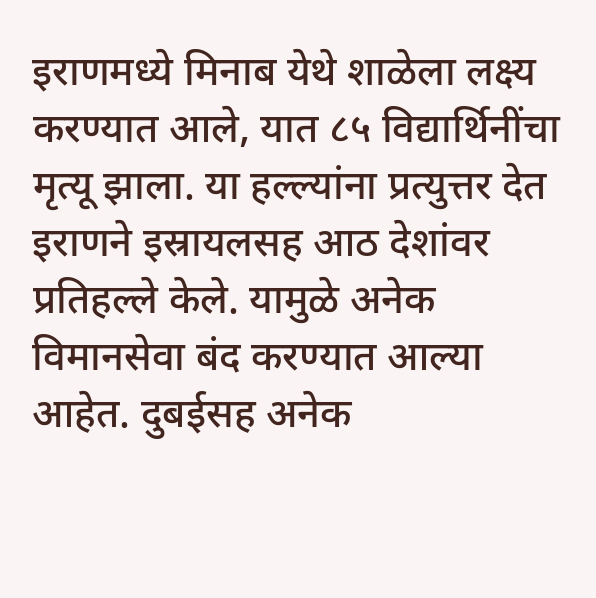इराणमध्ये मिनाब येथे शाळेला लक्ष्य करण्यात आले, यात ८५ विद्यार्थिनींचा मृत्यू झाला. या हल्ल्यांना प्रत्युत्तर देत इराणने इस्रायलसह आठ देशांवर प्रतिहल्ले केले. यामुळे अनेक विमानसेवा बंद करण्यात आल्या आहेत. दुबईसह अनेक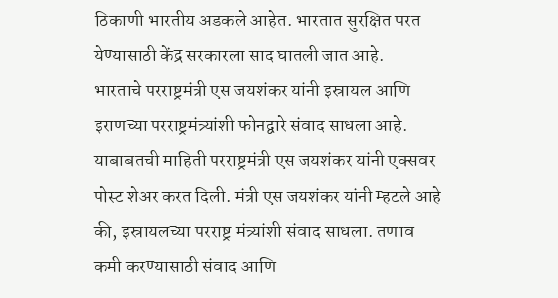ठिकाणी भारतीय अडकले आहेत. भारतात सुरक्षित परत येण्यासाठी केंद्र सरकारला साद घातली जात आहे.
भारताचे परराष्ट्रमंत्री एस जयशंकर यांनी इस्रायल आणि इराणच्या परराष्ट्रमंत्र्यांशी फोनद्वारे संवाद साधला आहे. याबाबतची माहिती परराष्ट्रमंत्री एस जयशंकर यांनी एक्सवर पोस्ट शेअर करत दिली. मंत्री एस जयशंकर यांनी म्हटले आहे की, इस्रायलच्या परराष्ट्र मंत्र्यांशी संवाद साधला. तणाव कमी करण्यासाठी संवाद आणि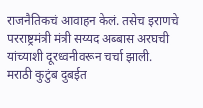राजनैतिकचं आवाहन केलं. तसेच इराणचे परराष्ट्रमंत्री मंत्री सय्यद अब्बास अरघची यांच्याशी दूरध्वनीवरून चर्चा झाली.
मराठी कुटुंब दुबईत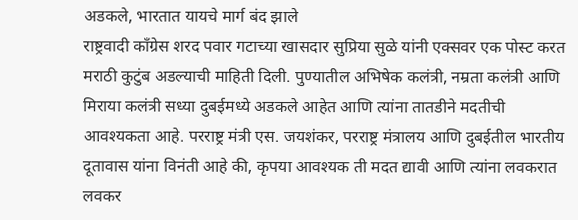अडकले, भारतात यायचे मार्ग बंद झाले
राष्ट्रवादी काँग्रेस शरद पवार गटाच्या खासदार सुप्रिया सुळे यांनी एक्सवर एक पोस्ट करत मराठी कुटुंब अडल्याची माहिती दिली. पुण्यातील अभिषेक कलंत्री, नम्रता कलंत्री आणि मिराया कलंत्री सध्या दुबईमध्ये अडकले आहेत आणि त्यांना तातडीने मदतीची आवश्यकता आहे. परराष्ट्र मंत्री एस. जयशंकर, परराष्ट्र मंत्रालय आणि दुबईतील भारतीय दूतावास यांना विनंती आहे की, कृपया आवश्यक ती मदत द्यावी आणि त्यांना लवकरात लवकर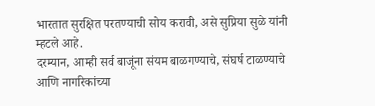भारतात सुरक्षित परतण्याची सोय करावी, असे सुप्रिया सुळे यांनी म्हटले आहे.
दरम्यान, आम्ही सर्व बाजूंना संयम बाळगण्याचे, संघर्ष टाळण्याचे आणि नागरिकांच्या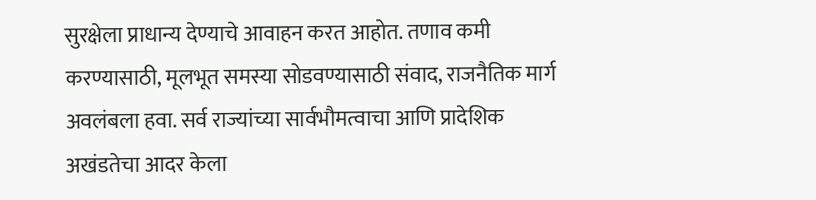सुरक्षेला प्राधान्य देण्याचे आवाहन करत आहोत. तणाव कमी करण्यासाठी, मूलभूत समस्या सोडवण्यासाठी संवाद, राजनैतिक मार्ग अवलंबला हवा. सर्व राज्यांच्या सार्वभौमत्वाचा आणि प्रादेशिक अखंडतेचा आदर केला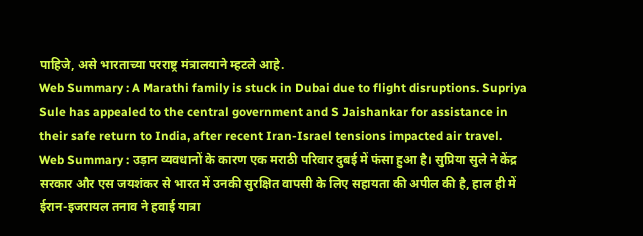पाहिजे, असे भारताच्या परराष्ट्र मंत्रालयाने म्हटले आहे.
Web Summary : A Marathi family is stuck in Dubai due to flight disruptions. Supriya Sule has appealed to the central government and S Jaishankar for assistance in their safe return to India, after recent Iran-Israel tensions impacted air travel.
Web Summary : उड़ान व्यवधानों के कारण एक मराठी परिवार दुबई में फंसा हुआ है। सुप्रिया सुले ने केंद्र सरकार और एस जयशंकर से भारत में उनकी सुरक्षित वापसी के लिए सहायता की अपील की है, हाल ही में ईरान-इजरायल तनाव ने हवाई यात्रा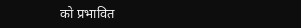को प्रभावित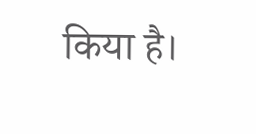किया है।